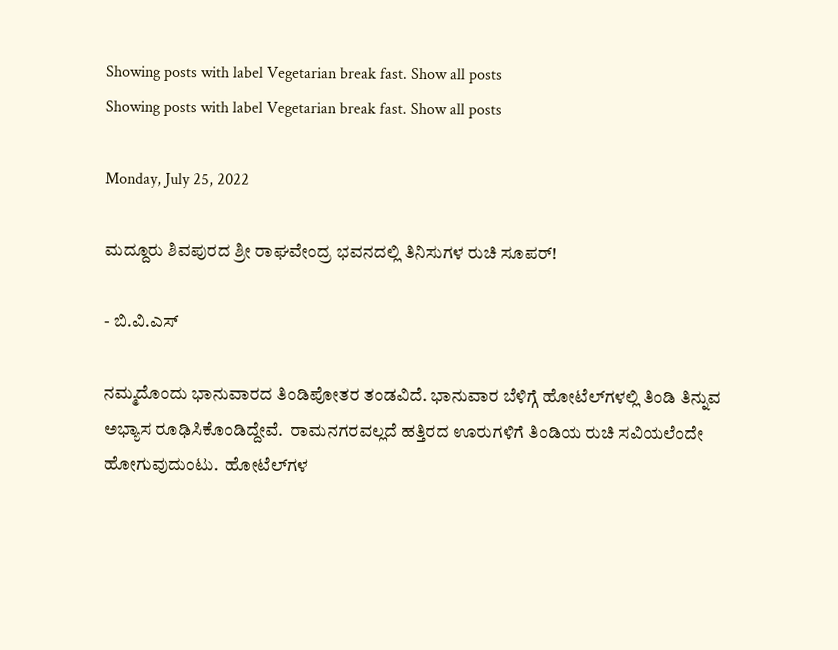Showing posts with label Vegetarian break fast. Show all posts
Showing posts with label Vegetarian break fast. Show all posts

Monday, July 25, 2022

ಮದ್ದೂರು ಶಿವಪುರದ ಶ್ರೀ ರಾಘವೇಂದ್ರ ಭವನದಲ್ಲಿ ತಿನಿಸುಗಳ ರುಚಿ ಸೂಪರ್!

- ಬಿ.ವಿ.ಎಸ್‍

ನಮ್ಮದೊಂದು ಭಾನುವಾರದ ತಿಂಡಿಪೋತರ ತಂಡವಿದೆ. ಭಾನುವಾರ ಬೆಳಿಗ್ಗೆ ಹೋಟೆಲ್‍ಗಳಲ್ಲಿ ತಿಂಡಿ ತಿನ್ನುವ ಅಭ್ಯಾಸ ರೂಢಿಸಿಕೊಂಡಿದ್ದೇವೆ.  ರಾಮನಗರವಲ್ಲದೆ ಹತ್ತಿರದ ಊರುಗಳಿಗೆ ತಿಂಡಿಯ ರುಚಿ ಸವಿಯಲೆಂದೇ ಹೋಗುವುದುಂಟು.  ಹೋಟೆಲ್‍ಗಳ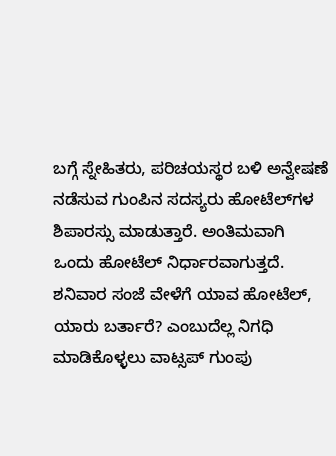ಬಗ್ಗೆ ಸ್ನೇಹಿತರು, ಪರಿಚಯಸ್ಥರ ಬಳಿ ಅನ್ವೇಷಣೆ ನಡೆಸುವ ಗುಂಪಿನ ಸದಸ್ಯರು ಹೋಟೆಲ್‍ಗಳ ಶಿಪಾರಸ್ಸು ಮಾಡುತ್ತಾರೆ. ಅಂತಿಮವಾಗಿ ಒಂದು ಹೋಟೆಲ್‍ ನಿರ್ಧಾರವಾಗುತ್ತದೆ.  ಶನಿವಾರ ಸಂಜೆ ವೇಳೆಗೆ ಯಾವ ಹೋಟೆಲ್‍, ಯಾರು ಬರ್ತಾರೆ? ಎಂಬುದೆಲ್ಲ ನಿಗಧಿ ಮಾಡಿಕೊಳ್ಳಲು ವಾಟ್ಸಪ್‍ ಗುಂಪು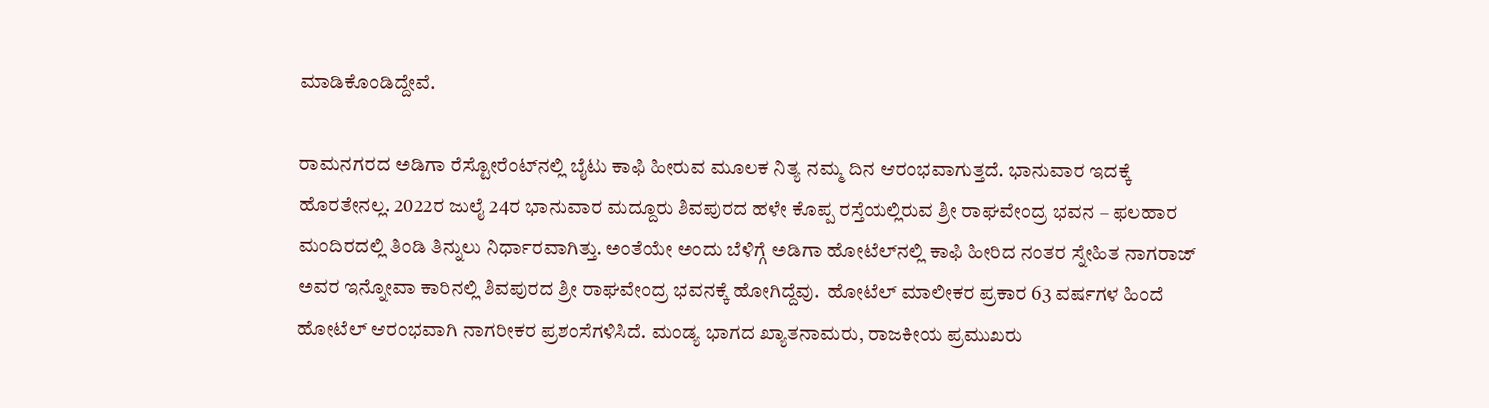ಮಾಡಿಕೊಂಡಿದ್ದೇವೆ.

ರಾಮನಗರದ ಅಡಿಗಾ ರೆಸ್ಟೋರೆಂಟ್‍ನಲ್ಲಿ ಬೈಟು ಕಾಫಿ ಹೀರುವ ಮೂಲಕ ನಿತ್ಯ ನಮ್ಮ ದಿನ ಆರಂಭವಾಗುತ್ತದೆ. ಭಾನುವಾರ ಇದಕ್ಕೆ ಹೊರತೇನಲ್ಲ. 2022ರ ಜುಲೈ 24ರ ಭಾನುವಾರ ಮದ್ದೂರು ಶಿವಪುರದ ಹಳೇ ಕೊಪ್ಪ ರಸ್ತೆಯಲ್ಲಿರುವ ಶ್ರೀ ರಾಘವೇಂದ್ರ ಭವನ – ಫಲಹಾರ ಮಂದಿರದಲ್ಲಿ ತಿಂಡಿ ತಿನ್ನುಲು ನಿರ್ಧಾರವಾಗಿತ್ತು. ಅಂತೆಯೇ ಅಂದು ಬೆಳಿಗ್ಗೆ ಅಡಿಗಾ ಹೋಟೆಲ್‍ನಲ್ಲಿ ಕಾಫಿ ಹೀರಿದ ನಂತರ ಸ್ನೇಹಿತ ನಾಗರಾಜ್‍ ಅವರ ಇನ್ನೋವಾ ಕಾರಿನಲ್ಲಿ ಶಿವಪುರದ ಶ್ರೀ ರಾಘವೇಂದ್ರ ಭವನಕ್ಕೆ ಹೋಗಿದ್ದೆವು.  ಹೋಟೆಲ್‍ ಮಾಲೀಕರ ಪ್ರಕಾರ 63 ವರ್ಷಗಳ ಹಿಂದೆ ಹೋಟೆಲ್‍ ಆರಂಭವಾಗಿ ನಾಗರೀಕರ ಪ್ರಶಂಸೆಗಳಿಸಿದೆ. ಮಂಡ್ಯ ಭಾಗದ ಖ್ಯಾತನಾಮರು, ರಾಜಕೀಯ ಪ್ರಮುಖರು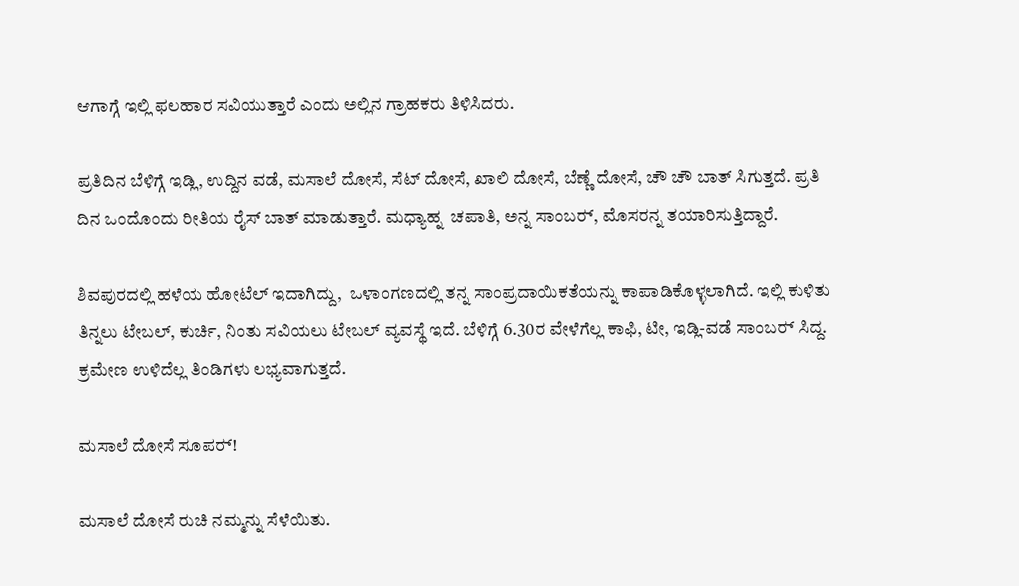ಆಗಾಗ್ಗೆ ಇಲ್ಲಿ ಫಲಹಾರ ಸವಿಯುತ್ತಾರೆ ಎಂದು ಅಲ್ಲಿನ ಗ್ರಾಹಕರು ತಿಳಿಸಿದರು.

ಪ್ರತಿದಿನ ಬೆಳಿಗ್ಗೆ ಇಡ್ಲಿ, ಉದ್ದಿನ ವಡೆ, ಮಸಾಲೆ ದೋಸೆ, ಸೆಟ್‍ ದೋಸೆ, ಖಾಲಿ ದೋಸೆ, ಬೆಣ್ಣೆ ದೋಸೆ, ಚೌ ಚೌ ಬಾತ್‍ ಸಿಗುತ್ತದೆ. ಪ್ರತಿ ದಿನ ಒಂದೊಂದು ರೀತಿಯ ರೈಸ್‍ ಬಾತ್‍ ಮಾಡುತ್ತಾರೆ. ಮಧ್ಯಾಹ್ನ  ಚಪಾತಿ, ಅನ್ನ ಸಾಂಬರ್‍, ಮೊಸರನ್ನ ತಯಾರಿಸುತ್ತಿದ್ದಾರೆ.

ಶಿವಪುರದಲ್ಲಿ ಹಳೆಯ ಹೋಟೆಲ್‍ ಇದಾಗಿದ್ದು,  ಒಳಾಂಗಣದಲ್ಲಿ ತನ್ನ ಸಾಂಪ್ರದಾಯಿಕತೆಯನ್ನು ಕಾಪಾಡಿಕೊಳ್ಳಲಾಗಿದೆ. ಇಲ್ಲಿ ಕುಳಿತು ತಿನ್ನಲು ಟೇಬಲ್‍, ಕುರ್ಚಿ, ನಿಂತು ಸವಿಯಲು ಟೇಬಲ್‍ ವ್ಯವಸ್ಥೆ ಇದೆ. ಬೆಳಿಗ್ಗೆ 6.30ರ ವೇಳೆಗೆಲ್ಲ ಕಾಫಿ, ಟೀ, ಇಡ್ಲಿ-ವಡೆ ಸಾಂಬರ್‍ ಸಿದ್ದ. ಕ್ರಮೇಣ ಉಳಿದೆಲ್ಲ ತಿಂಡಿಗಳು ಲಭ್ಯವಾಗುತ್ತದೆ.

ಮಸಾಲೆ ದೋಸೆ ಸೂಪರ್‍!

ಮಸಾಲೆ ದೋಸೆ ರುಚಿ ನಮ್ಮನ್ನು ಸೆಳೆಯಿತು.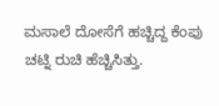ಮಸಾಲೆ ದೋಸೆಗೆ ಹಚ್ಚಿದ್ದ ಕೆಂಪು ಚಟ್ನಿ ರುಚಿ ಹೆಚ್ಚಿಸಿತ್ತು.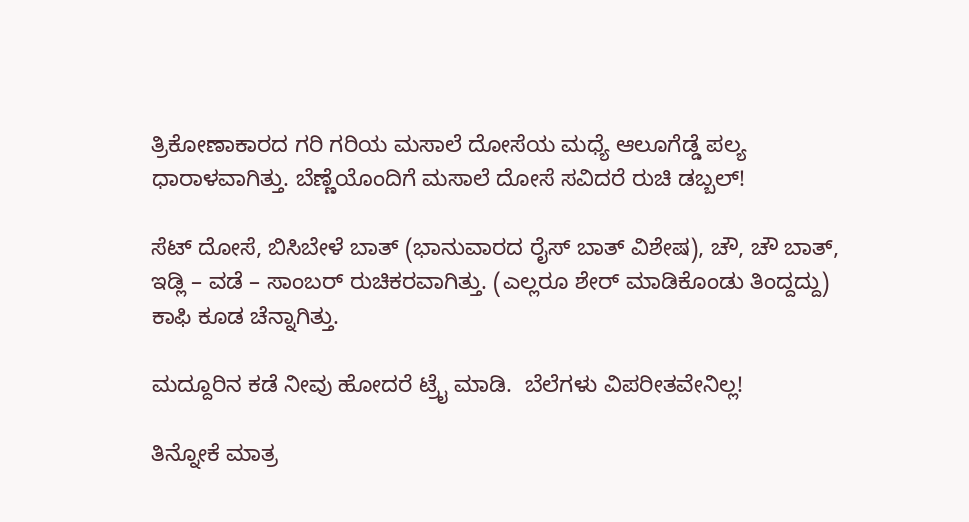ತ್ರಿಕೋಣಾಕಾರದ ಗರಿ ಗರಿಯ ಮಸಾಲೆ ದೋಸೆಯ ಮಧ್ಯೆ ಆಲೂಗೆಡ್ಡೆ ಪಲ್ಯ ಧಾರಾಳವಾಗಿತ್ತು. ಬೆಣ್ಣೆಯೊಂದಿಗೆ ಮಸಾಲೆ ದೋಸೆ ಸವಿದರೆ ರುಚಿ ಡಬ್ಬಲ್‍!

ಸೆಟ್‍ ದೋಸೆ, ಬಿಸಿಬೇಳೆ ಬಾತ್‍ (ಭಾನುವಾರದ ರೈಸ್‍ ಬಾತ್‍ ವಿಶೇಷ), ಚೌ, ಚೌ ಬಾತ್‍, ಇಡ್ಲಿ – ವಡೆ – ಸಾಂಬರ್‍ ರುಚಿಕರವಾಗಿತ್ತು. (ಎಲ್ಲರೂ ಶೇರ್‍ ಮಾಡಿಕೊಂಡು ತಿಂದ್ದದ್ದು)  ಕಾಫಿ ಕೂಡ ಚೆನ್ನಾಗಿತ್ತು.

ಮದ್ದೂರಿನ ಕಡೆ ನೀವು ಹೋದರೆ ಟ್ರೈ ಮಾಡಿ.  ಬೆಲೆಗಳು ವಿಪರೀತವೇನಿಲ್ಲ!

ತಿನ್ನೋಕೆ ಮಾತ್ರ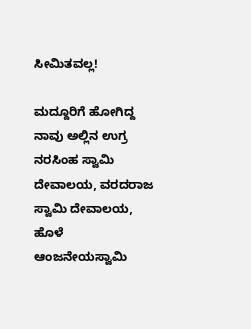ಸೀಮಿತವಲ್ಲ!

ಮದ್ದೂರಿಗೆ ಹೋಗಿದ್ದ ನಾವು ಅಲ್ಲಿನ ಉಗ್ರ ನರಸಿಂಹ ಸ್ವಾಮಿ ದೇವಾಲಯ, ವರದರಾಜ ಸ್ವಾಮಿ ದೇವಾಲಯ, ಹೊಳೆ ಆಂಜನೇಯಸ್ವಾಮಿ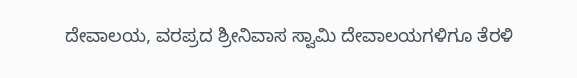ದೇವಾಲಯ, ವರಪ್ರದ ಶ್ರೀನಿವಾಸ ಸ್ವಾಮಿ ದೇವಾಲಯಗಳಿಗೂ ತೆರಳಿ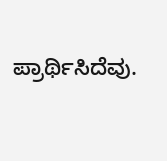ಪ್ರಾರ್ಥಿಸಿದೆವು.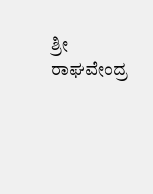ಶ್ರೀ ರಾಘವೇಂದ್ರ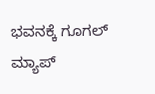ಭವನಕ್ಕೆ ಗೂಗಲ್ ಮ್ಯಾಪ್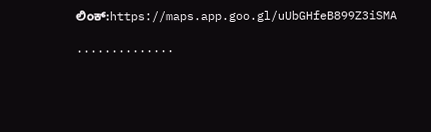ಲಿಂಕ್:https://maps.app.goo.gl/uUbGHfeB899Z3iSMA

..............